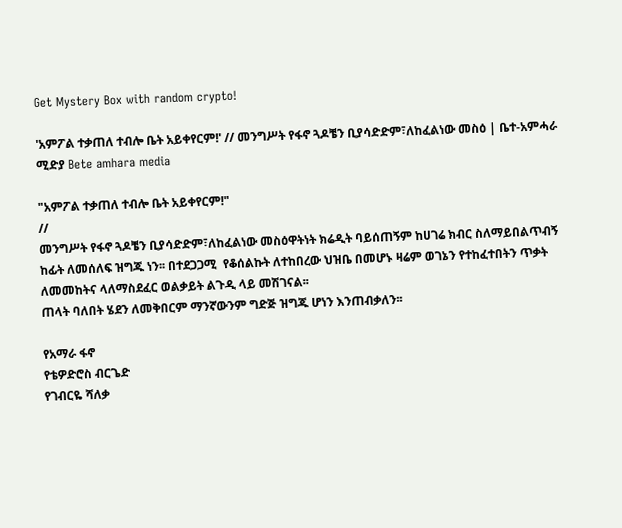Get Mystery Box with random crypto!

'አምፖል ተቃጠለ ተብሎ ቤት አይቀየርም!' // መንግሥት የፋኖ ጓዶቼን ቢያሳድድም፣ለከፈልነው መስዕ | ቤተ-አምሓራ ሚድያ Bete amhara media

"አምፖል ተቃጠለ ተብሎ ቤት አይቀየርም!"
//
መንግሥት የፋኖ ጓዶቼን ቢያሳድድም፣ለከፈልነው መስዕዋትነት ክሬዲት ባይሰጠኝም ከሀገሬ ክብር ስለማይበልጥብኝ ከፊት ለመሰለፍ ዝግጁ ነን፡፡ በተደጋጋሚ  የቆሰልኩት ለተከበረው ህዝቤ በመሆኑ ዛሬም ወገኔን የተከፈተበትን ጥቃት ለመመከትና ላለማስደፈር ወልቃይት ልጉዲ ላይ መሽገናል፡፡
ጠላት ባለበት ሄደን ለመቅበርም ማንኛውንም ግድጅ ዝግጁ ሆነን እንጠብቃለን፡፡

የአማራ ፋኖ
የቴዎድሮስ ብርጌድ
የገብርዬ ሻለቃ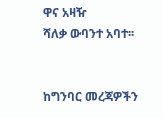ዋና አዛዥ
ሻለቃ ውባንተ አባተ፡፡


ከግንባር መረጃዎችን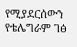የሚያደርሰውን የቴሌግራም ገፅ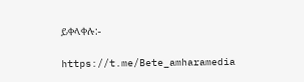ይቀላቀሉ:-

https://t.me/Bete_amharamedia